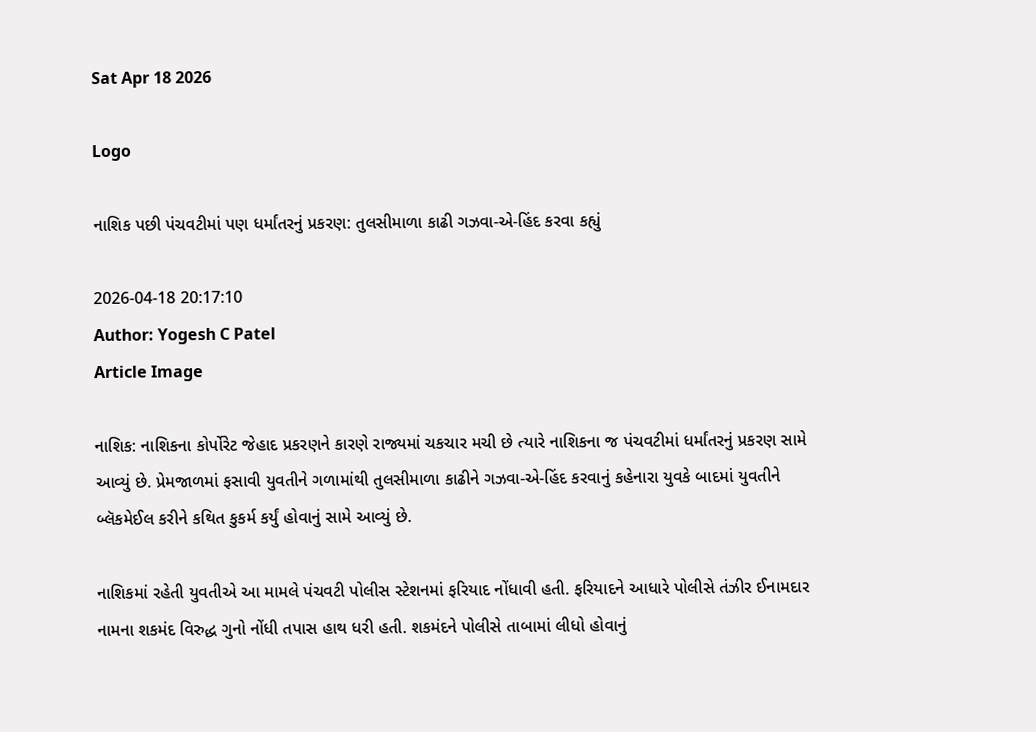Sat Apr 18 2026

Logo

નાશિક પછી પંચવટીમાં પણ ધર્માંતરનું પ્રકરણ: તુલસીમાળા કાઢી ગઝવા-એ-હિંદ કરવા કહ્યું

2026-04-18 20:17:10
Author: Yogesh C Patel
Article Image

નાશિક: નાશિકના કોર્પોરેટ જેહાદ પ્રકરણને કારણે રાજ્યમાં ચકચાર મચી છે ત્યારે નાશિકના જ પંચવટીમાં ધર્માંતરનું પ્રકરણ સામે આવ્યું છે. પ્રેમજાળમાં ફસાવી યુવતીને ગળામાંથી તુલસીમાળા કાઢીને ગઝવા-એ-હિંદ કરવાનું કહેનારા યુવકે બાદમાં યુવતીને બ્લૅકમેઈલ કરીને કથિત કુકર્મ કર્યું હોવાનું સામે આવ્યું છે.

નાશિકમાં રહેતી યુવતીએ આ મામલે પંચવટી પોલીસ સ્ટેશનમાં ફરિયાદ નોંધાવી હતી. ફરિયાદને આધારે પોલીસે તંઝીર ઈનામદાર નામના શકમંદ વિરુદ્ધ ગુનો નોંધી તપાસ હાથ ધરી હતી. શકમંદને પોલીસે તાબામાં લીધો હોવાનું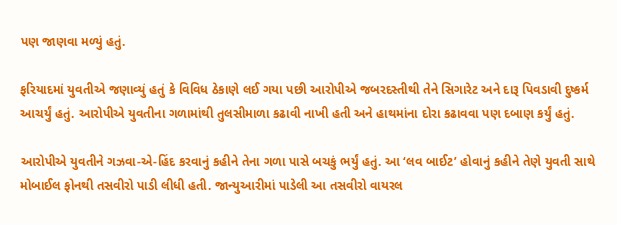પણ જાણવા મળ્યું હતું.

ફરિયાદમાં યુવતીએ જણાવ્યું હતું કે વિવિધ ઠેકાણે લઈ ગયા પછી આરોપીએ જબરદસ્તીથી તેને સિગારેટ અને દારૂ પિવડાવી દુષ્કર્મ આચર્યું હતું. આરોપીએ યુવતીના ગળામાંથી તુલસીમાળા કઢાવી નાખી હતી અને હાથમાંના દોરા કઢાવવા પણ દબાણ કર્યું હતું.

આરોપીએ યુવતીને ગઝવા-એ-હિંદ કરવાનું કહીને તેના ગળા પાસે બચકું ભર્યું હતું. આ ‘લવ બાઈટ’ હોવાનું કહીને તેણે યુવતી સાથે મોબાઈલ ફોનથી તસવીરો પાડી લીધી હતી. જાન્યુઆરીમાં પાડેલી આ તસવીરો વાયરલ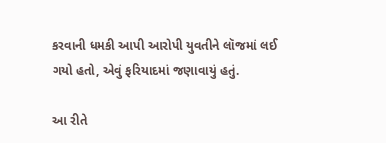કરવાની ધમકી આપી આરોપી યુવતીને લૉજમાં લઈ ગયો હતો, એવું ફરિયાદમાં જણાવાયું હતું.

આ રીતે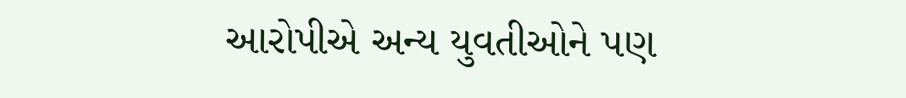આરોપીએ અન્ય યુવતીઓને પણ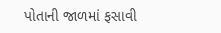પોતાની જાળમાં ફસાવી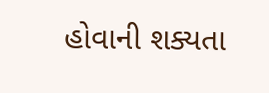હોવાની શક્યતા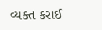વ્યક્ત કરાઈ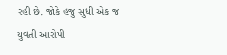રહી છે. જોકે હજુ સુધી એક જ યુવતી આરોપી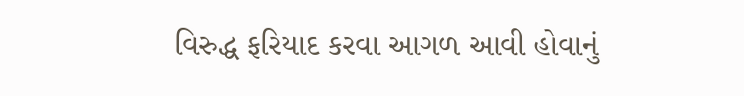વિરુદ્ધ ફરિયાદ કરવા આગળ આવી હોવાનું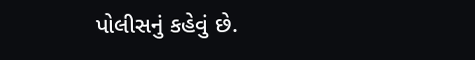પોલીસનું કહેવું છે.